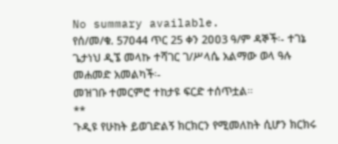No summary available.
የሰ/መ/ቁ. 57ዐ44 ጥር 25 ቀን 2ዐዐ3 ዓ/ም ዳኞች፡- ተገኔ ጌታነህ ዲኜ መላኩ ተሻገር ገ/ሥላሴ አልማው ወላ ዓሉ መሐመድ አመልካች፡-
መዝገቡ ተመርምሮ ተከታዩ ፍርድ ተሰጥቷል።
**
ጉዲዩ የሁከት ይወገድልኝ ክርክርን የሚመለከት ሲሆን ክርክሩ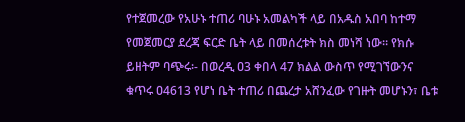የተጀመረው የአሁኑ ተጠሪ ባሁኑ አመልካች ላይ በአዱስ አበባ ከተማ የመጀመርያ ደረጃ ፍርድ ቤት ላይ በመሰረቱት ክስ መነሻ ነው። የክሱ ይዘትም ባጭሩ፡- በወረዲ ዐ3 ቀበላ 47 ክልል ውስጥ የሚገኘውንና ቁጥሩ ዐ4613 የሆነ ቤት ተጠሪ በጨረታ አሸንፈው የገዙት መሆኑን፣ ቤቱ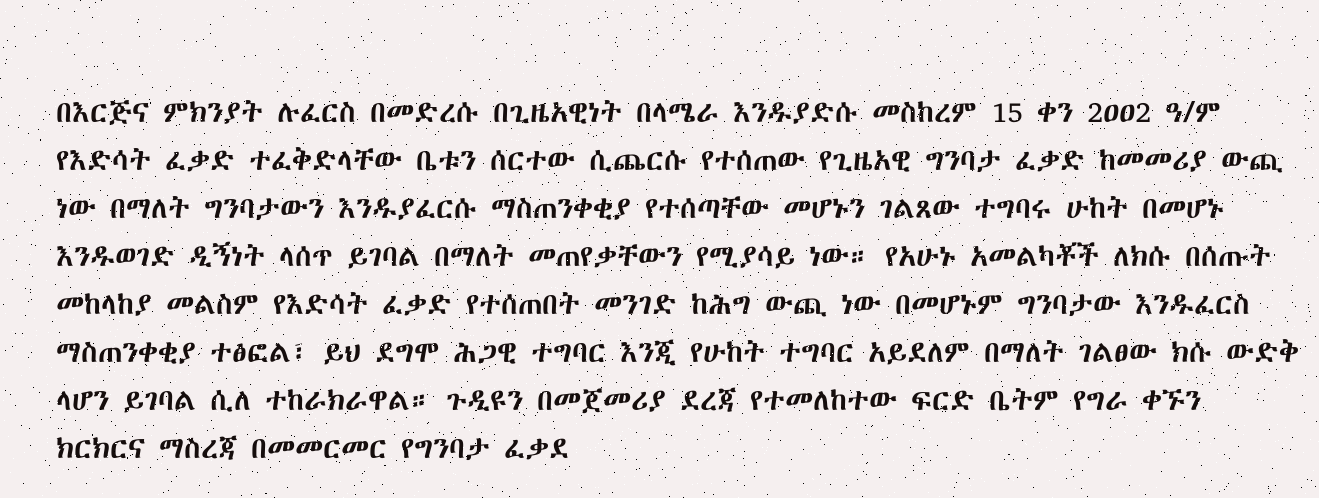በእርጅና ምክንያት ሉፈርስ በመድረሱ በጊዜአዊነት በላሜራ እንዱያድሱ መስከረም 15 ቀን 2ዐዐ2 ዓ/ም የእድሳት ፈቃድ ተፈቅድላቸው ቤቱን ሰርተው ሲጨርሱ የተሰጠው የጊዜአዊ ግንባታ ፈቃድ ከመመሪያ ውጪ ነው በማለት ግንባታውን እንዱያፈርሱ ማስጠንቀቂያ የተሰጣቸው መሆኑን ገልጸው ተግባሩ ሁከት በመሆኑ እንዱወገድ ዲኝነት ላሰጥ ይገባል በማለት መጠየቃቸውን የሚያሳይ ነው። የአሁኑ አመልካቾች ለክሱ በሰጡት መከላከያ መልስም የእድሳት ፈቃድ የተሰጠበት መንገድ ከሕግ ውጪ ነው በመሆኑም ግንባታው እንዱፈርስ ማስጠንቀቂያ ተፅፎል፣ ይህ ደግሞ ሕጋዊ ተግባር እንጂ የሁከት ተግባር አይደለም በማለት ገልፀው ክሱ ውድቅ ላሆን ይገባል ሲለ ተከራክራዋል። ጉዲዩን በመጀመሪያ ደረጃ የተመለከተው ፍርድ ቤትም የግራ ቀኙን ክርክርና ማስረጃ በመመርመር የግንባታ ፈቃደ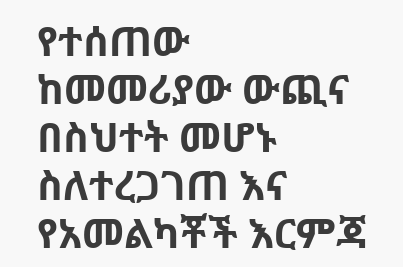የተሰጠው ከመመሪያው ውጪና በስህተት መሆኑ ስለተረጋገጠ እና የአመልካቾች እርምጃ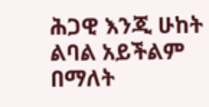ሕጋዊ እንጂ ሁከት ልባል አይችልም በማለት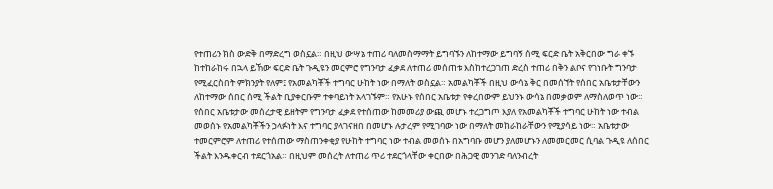የተጠሪን ክስ ውድቅ በማድረግ ወስኗል። በዚህ ውሣኔ ተጠሪ ባለመስማማት ይግባኙን ለከተማው ይግባኝ ሰሚ ፍርድ ቤት አቅርበው ግራ ቀኙ ከተከራከሩ በኋላ ይኸው ፍርድ ቤት ጉዲዩን መርምሮ የግንባታ ፈቃደ ለተጠሪ መሰጠቱ እስከተረጋገጠ ድረስ ተጠሪ በቅን ልቦና የገነቡት ግንባታ የሚፈርስበት ምክንያት የለም፤ የአመልካቾች ተግባር ሁከት ነው በማለት ወስኗል። አመልካቾች በዚህ ውሳኔ ቅር በመሰኘት የሰበር አቤቱታቸውን ለከተማው ሰበር ሰሚ ችልት ቢያቀርቡም ተቀባይነት አላገኙም። የአሁኑ የሰበር አቤቱታ የቀረበውም ይህንኑ ውሳኔ በመቃወም ለማስለወጥ ነው። የሰበር አቤቱታው መሰረታዊ ይዘትም የግንባታ ፈቃደ የተሰጠው ከመመሪያ ውጪ መሆኑ ተረጋግጦ እያለ የአመልካቾች ተግባር ሁከት ነው ተብል መወሰኑ የአመልካቾችን ኃላፉነት እና ተግባር ያላገናዘበ በመሆኑ ሉታረም የሚገባው ነው በማለት መከራከራቸውን የሚያሳይ ነው። አቤቱታው ተመርምሮም ለተጠሪ የተሰጠው ማስጠንቀቂያ የሁከት ተግባር ነው ተብል መወሰኑ በአግባቡ መሆን ያለመሆኑን ለመመርመር ሲባል ጉዲዩ ለሰበር ችልት እንዱቀርብ ተደርጎአል። በዚህም መሰረት ለተጠሪ ጥሪ ተደርጎላቸው ቀርበው በሕጋዊ መንገድ ባለንብረት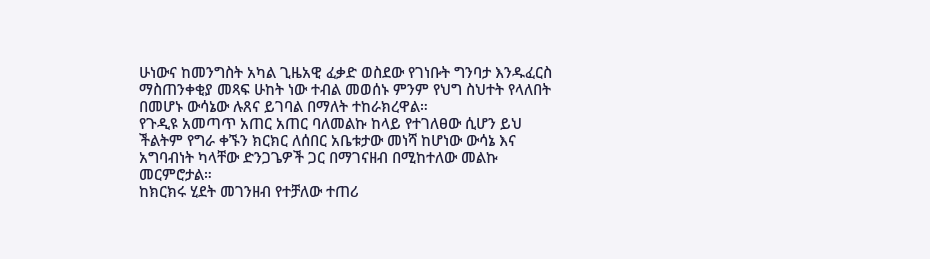ሁነውና ከመንግስት አካል ጊዜአዊ ፈቃድ ወስደው የገነቡት ግንባታ እንዱፈርስ ማስጠንቀቂያ መጻፍ ሁከት ነው ተብል መወሰኑ ምንም የህግ ስህተት የላለበት በመሆኑ ውሳኔው ሉጸና ይገባል በማለት ተከራክረዋል።
የጉዲዩ አመጣጥ አጠር አጠር ባለመልኩ ከላይ የተገለፀው ሲሆን ይህ ችልትም የግራ ቀኙን ክርክር ለሰበር አቤቱታው መነሻ ከሆነው ውሳኔ እና አግባብነት ካላቸው ድንጋጌዎች ጋር በማገናዘብ በሚከተለው መልኩ መርምሮታል።
ከክርክሩ ሂደት መገንዘብ የተቻለው ተጠሪ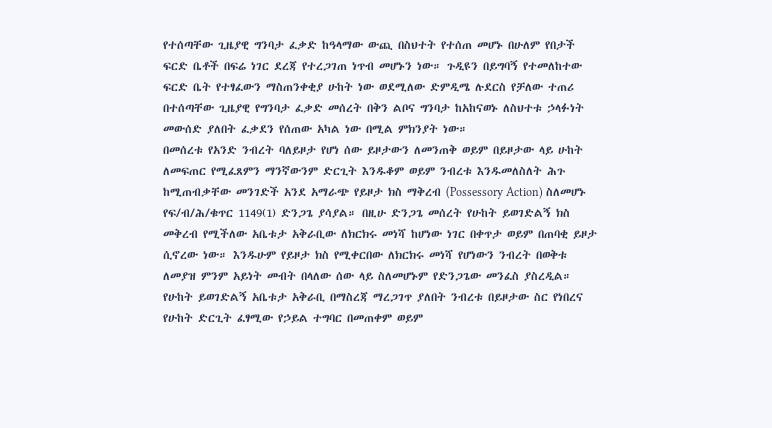የተሰጣቸው ጊዜያዊ ግንባታ ፈቃድ ከዓላማው ውጪ በስህተት የተሰጠ መሆኑ በሁለም የበታች ፍርድ ቤቶች በፍሬ ነገር ደረጃ የተረጋገጠ ነጥብ መሆኑን ነው። ጉዲዩን በይግባኝ የተመለከተው ፍርድ ቤት የተፃፈውን ማስጠንቀቂያ ሁከት ነው ወደሚለው ድምዲሜ ሉደርስ የቻለው ተጠሪ በተሰጣቸው ጊዜያዊ የግንባታ ፈቃድ መሰረት በቅን ልቦና ግንባታ ከአከናወኑ ለስህተቱ ኃላፉነት መውሰድ ያለበት ፈቃደን የሰጠው አካል ነው በሚል ምክንያት ነው።
በመሰረቱ የአንድ ንብረት ባለይዞታ የሆነ ሰው ይዞታውን ለመንጠቅ ወይም በይዞታው ላይ ሁከት ለመፍጠር የሚፈጸምን ማንኛውንም ድርጊት እንዱቆም ወይም ንብረቱ እንዱመለስለት ሕጉ ከሚጠብቃቸው መንገድች አንደ አማራጭ የይዞታ ክስ ማቅረብ (Possessory Action) ስለመሆኑ የፍ/ብ/ሕ/ቁጥር 1149(1) ድንጋጌ ያሳያል። በዚሁ ድንጋጌ መሰረት የሁከት ይወገድልኝ ክስ መቅረብ የሚችለው አቤቱታ አቅራቢው ለክርክሩ መነሻ ከሆነው ነገር በቀጥታ ወይም በጠባቂ ይዞታ ሲኖረው ነው። እንዱሁም የይዞታ ክስ የሚቀርበው ለክርክሩ መነሻ የሆነውን ንብረት በወቅቱ ለመያዝ ምንም አይነት መብት በላለው ሰው ላይ ስለመሆኑም የድንጋጌው መንፈስ ያስረዲል። የሁከት ይወገድልኝ አቤቱታ አቅራቢ በማስረጃ ማረጋገጥ ያለበት ንብረቱ በይዞታው ስር የነበረና የሁከት ድርጊት ፈፃሚው የኃይል ተግባር በመጠቀም ወይም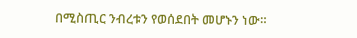በሚስጢር ንብረቱን የወሰደበት መሆኑን ነው።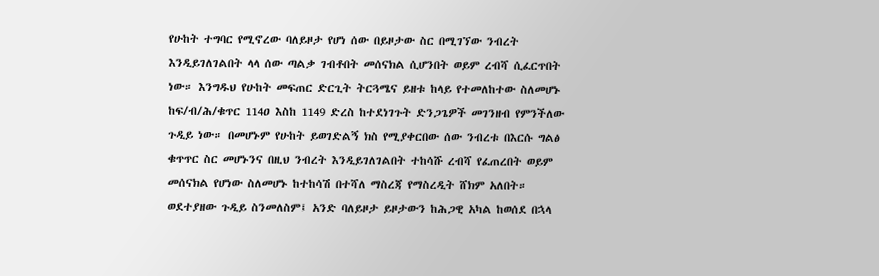የሁከት ተግባር የሚኖረው ባለይዞታ የሆነ ሰው በይዞታው ስር በሚገኘው ንብረት እንዲይገለገልበት ላላ ሰው ጣልቃ ገብቶበት መሰናክል ሲሆንበት ወይም ረብሻ ሲፈርጥበት ነው። እንግዱህ የሁከት መፍጠር ድርጊት ትርጓሜና ይዘቱ ከላይ የተመለከተው ስለመሆኑ ከፍ/ብ/ሕ/ቁጥር 114ዐ እስከ 1149 ድረስ ከተደነገጉት ድንጋጌዎች መገንዘብ የምንችለው ጉዲይ ነው። በመሆኑም የሁከት ይወገድልኝ ክስ የሚያቀርበው ሰው ንብረቱ በእርሱ ግልፅ ቁጥጥር ስር መሆኑንና በዚህ ንብረት እንዲይገለገልበት ተከሳሹ ረብሻ የፈጠረበት ወይም መሰናክል የሆነው ስለመሆኑ ከተከሳሽ በተሻለ ማስረጃ የማስረዲት ሸክም አለበት።
ወደተያዘው ጉዲይ ስንመለስም፤ አንድ ባለይዞታ ይዞታውን ከሕጋዊ አካል ከወሰደ በኋላ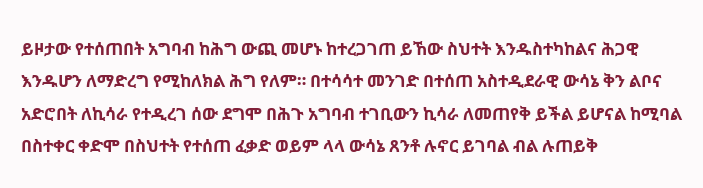ይዞታው የተሰጠበት አግባብ ከሕግ ውጪ መሆኑ ከተረጋገጠ ይኸው ስህተት እንዱስተካከልና ሕጋዊ እንዱሆን ለማድረግ የሚከለክል ሕግ የለም። በተሳሳተ መንገድ በተሰጠ አስተዲደራዊ ውሳኔ ቅን ልቦና አድሮበት ለኪሳራ የተዲረገ ሰው ደግሞ በሕጉ አግባብ ተገቢውን ኪሳራ ለመጠየቅ ይችል ይሆናል ከሚባል በስተቀር ቀድሞ በስህተት የተሰጠ ፈቃድ ወይም ላላ ውሳኔ ጸንቶ ሉኖር ይገባል ብል ሉጠይቅ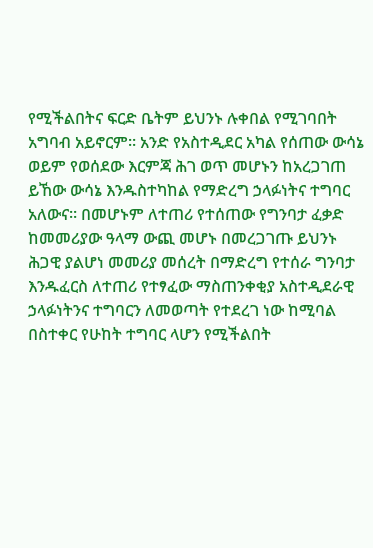የሚችልበትና ፍርድ ቤትም ይህንኑ ሉቀበል የሚገባበት አግባብ አይኖርም። አንድ የአስተዲደር አካል የሰጠው ውሳኔ ወይም የወሰደው እርምጃ ሕገ ወጥ መሆኑን ከአረጋገጠ ይኸው ውሳኔ እንዱስተካከል የማድረግ ኃላፉነትና ተግባር አለውና። በመሆኑም ለተጠሪ የተሰጠው የግንባታ ፈቃድ ከመመሪያው ዓላማ ውጪ መሆኑ በመረጋገጡ ይህንኑ ሕጋዊ ያልሆነ መመሪያ መሰረት በማድረግ የተሰራ ግንባታ እንዱፈርስ ለተጠሪ የተፃፈው ማስጠንቀቂያ አስተዲደራዊ ኃላፉነትንና ተግባርን ለመወጣት የተደረገ ነው ከሚባል በስተቀር የሁከት ተግባር ላሆን የሚችልበት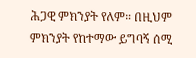ሕጋዊ ምክንያት የለም። በዚህም ምክንያት የከተማው ይግባኝ ሰሚ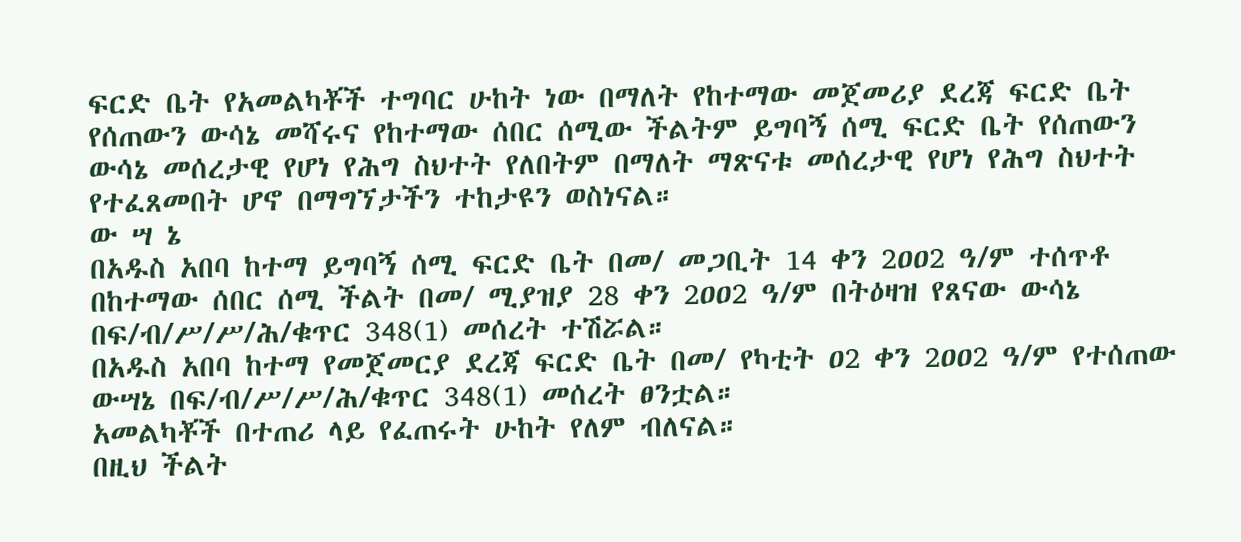ፍርድ ቤት የአመልካቾች ተግባር ሁከት ነው በማለት የከተማው መጀመሪያ ደረጃ ፍርድ ቤት የሰጠውን ውሳኔ መሻሩና የከተማው ሰበር ሰሚው ችልትም ይግባኝ ሰሚ ፍርድ ቤት የሰጠውን ውሳኔ መሰረታዊ የሆነ የሕግ ስህተት የለበትም በማለት ማጽናቱ መሰረታዊ የሆነ የሕግ ስህተት የተፈጸመበት ሆኖ በማግኘታችን ተከታዩን ወስነናል።
ው ሣ ኔ
በአዱስ አበባ ከተማ ይግባኝ ሰሚ ፍርድ ቤት በመ/ መጋቢት 14 ቀን 2ዐዐ2 ዓ/ም ተሰጥቶ በከተማው ሰበር ሰሚ ችልት በመ/ ሚያዝያ 28 ቀን 2ዐዐ2 ዓ/ም በትዕዛዝ የጸናው ውሳኔ በፍ/ብ/ሥ/ሥ/ሕ/ቁጥር 348(1) መሰረት ተሽሯል።
በአዱስ አበባ ከተማ የመጀመርያ ደረጃ ፍርድ ቤት በመ/ የካቲት ዐ2 ቀን 2ዐዐ2 ዓ/ም የተሰጠው ውሣኔ በፍ/ብ/ሥ/ሥ/ሕ/ቁጥር 348(1) መሰረት ፀንቷል።
አመልካቾች በተጠሪ ላይ የፈጠሩት ሁከት የለም ብለናል።
በዚህ ችልት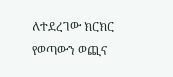ለተደረገው ክርክር የወጣውን ወጪና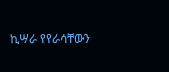ኪሣራ የየራሳቸውን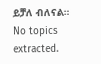ይቻለ ብለናል።
No topics extracted.